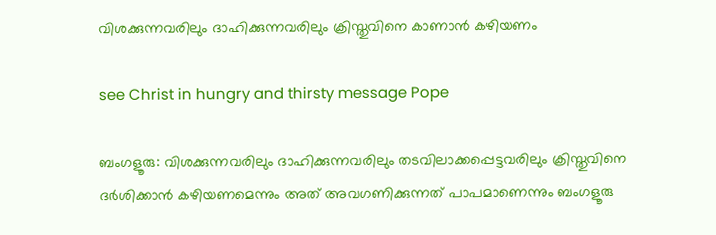വിശക്കുന്നവരിലും ദാഹിക്കുന്നവരിലും ക്രിസ്തുവിനെ കാണാന്‍ കഴിയണം

see Christ in hungry and thirsty message Pope

ബംഗളൂരു: വിശക്കുന്നവരിലും ദാഹിക്കുന്നവരിലും തടവിലാക്കപ്പെട്ടവരിലും ക്രിസ്തുവിനെ ദര്‍ശിക്കാന്‍ കഴിയണമെന്നും അത് അവഗണിക്കുന്നത് പാപമാണെന്നും ബംഗളൂരു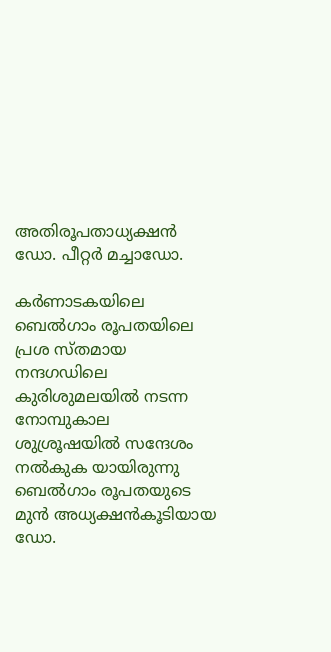അതിരൂപതാധ്യക്ഷന്‍ ഡോ. പീറ്റര്‍ മച്ചാഡോ.

കര്‍ണാടകയിലെ ബെല്‍ഗാം രൂപതയിലെ പ്രശ സ്തമായ നന്ദഗഡിലെ കുരിശുമലയില്‍ നടന്ന നോമ്പുകാല ശുശ്രൂഷയില്‍ സന്ദേശം നല്‍കുക യായിരുന്നു ബെല്‍ഗാം രൂപതയുടെ മുന്‍ അധ്യക്ഷന്‍കൂടിയായ ഡോ.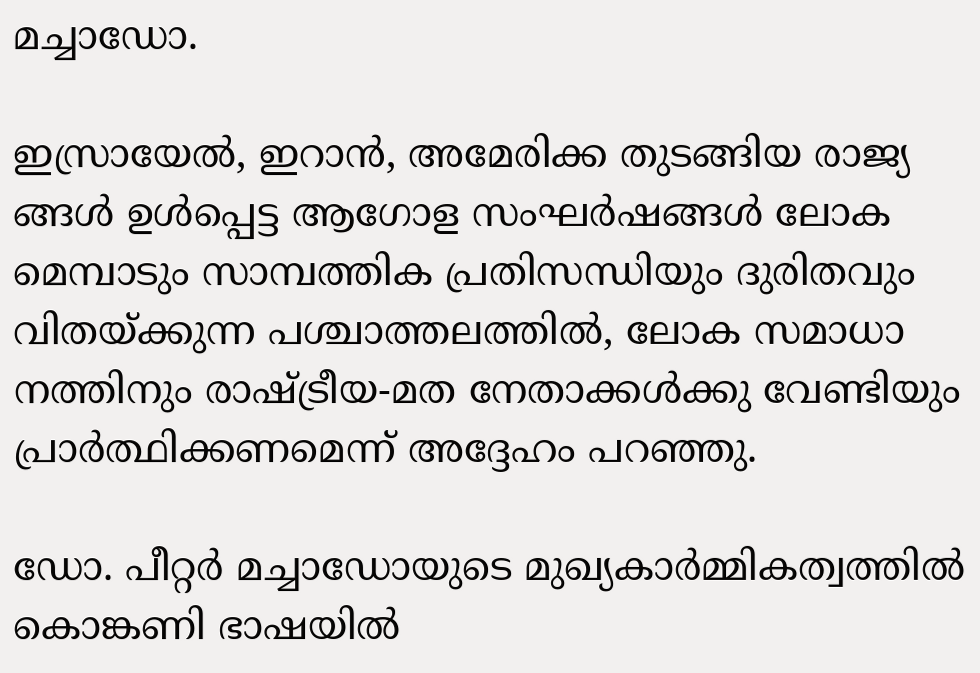മച്ചാഡോ.

ഇസ്രായേല്‍, ഇറാന്‍, അമേരിക്ക തുടങ്ങിയ രാജ്യ ങ്ങള്‍ ഉള്‍പ്പെട്ട ആഗോള സംഘര്‍ഷങ്ങള്‍ ലോക മെമ്പാടും സാമ്പത്തിക പ്രതിസന്ധിയും ദുരിതവും വിതയ്ക്കുന്ന പശ്ചാത്തലത്തില്‍, ലോക സമാധാ നത്തിനും രാഷ്ട്രീയ-മത നേതാക്കള്‍ക്കു വേണ്ടിയും പ്രാര്‍ത്ഥിക്കണമെന്ന് അദ്ദേഹം പറഞ്ഞു.

ഡോ. പീറ്റര്‍ മച്ചാഡോയുടെ മുഖ്യകാര്‍മ്മികത്വത്തില്‍ കൊങ്കണി ഭാഷയില്‍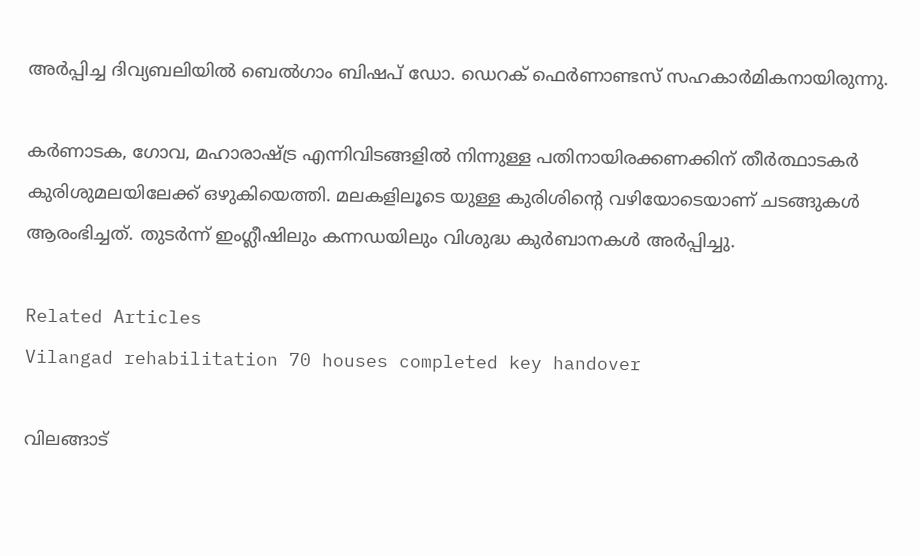അര്‍പ്പിച്ച ദിവ്യബലിയില്‍ ബെല്‍ഗാം ബിഷപ് ഡോ. ഡെറക് ഫെര്‍ണാണ്ടസ് സഹകാര്‍മികനായിരുന്നു.

കര്‍ണാടക, ഗോവ, മഹാരാഷ്ട്ര എന്നിവിടങ്ങളില്‍ നിന്നുള്ള പതിനായിരക്കണക്കിന് തീര്‍ത്ഥാടകര്‍ കുരിശുമലയിലേക്ക് ഒഴുകിയെത്തി. മലകളിലൂടെ യുള്ള കുരിശിന്റെ വഴിയോടെയാണ് ചടങ്ങുകള്‍ ആരംഭിച്ചത്. തുടര്‍ന്ന് ഇംഗ്ലീഷിലും കന്നഡയിലും വിശുദ്ധ കുര്‍ബാനകള്‍ അര്‍പ്പിച്ചു.

Related Articles
Vilangad rehabilitation 70 houses completed key handover

വിലങ്ങാട്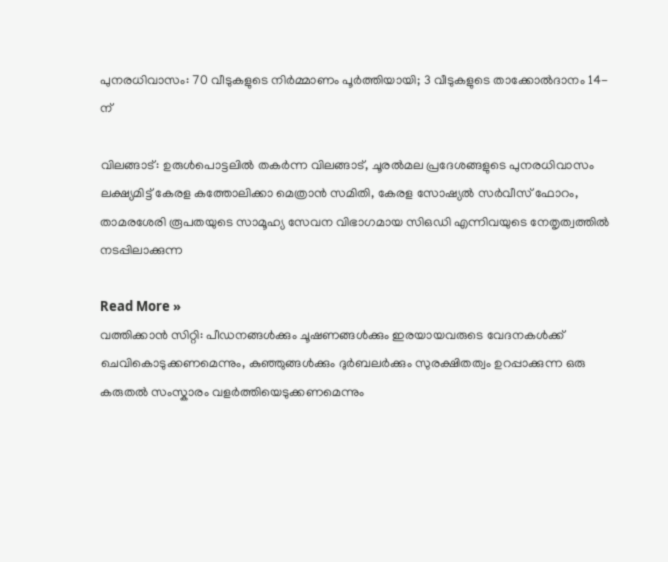പുനരധിവാസം: 70 വീടുകളുടെ നിര്‍മ്മാണം പൂര്‍ത്തിയായി; 3 വീടുകളുടെ താക്കോല്‍ദാനം 14-ന്

വിലങ്ങാട്: ഉരുള്‍പൊട്ടലില്‍ തകര്‍ന്ന വിലങ്ങാട്, ചൂരല്‍മല പ്രദേശങ്ങളുടെ പുനരധിവാസം ലക്ഷ്യമിട്ട് കേരള കത്തോലിക്കാ മെത്രാന്‍ സമിതി, കേരള സോഷ്യല്‍ സര്‍വീസ് ഫോറം, താമരശേരി രൂപതയുടെ സാമൂഹ്യ സേവന വിഭാഗമായ സിഒഡി എന്നിവയുടെ നേതൃത്വത്തില്‍ നടപ്പിലാക്കുന്ന

Read More »
വത്തിക്കാൻ സിറ്റി: പീഡനങ്ങൾക്കും ചൂഷണങ്ങൾക്കും ഇരയായവരുടെ വേദനകൾക്ക് ചെവികൊടുക്കണമെന്നും, കുഞ്ഞുങ്ങൾക്കും ദുർബലർക്കും സുരക്ഷിതത്വം ഉറപ്പാക്കുന്ന ഒരു കരുതൽ സംസ്കാരം വളർത്തിയെടുക്കണമെന്നും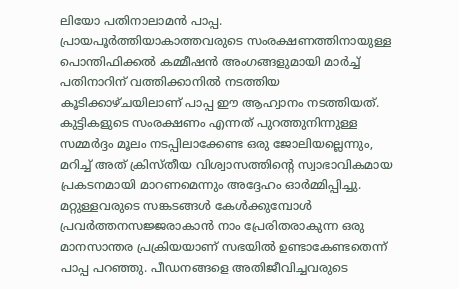ലിയോ പതിനാലാമൻ പാപ്പ. പ്രായപൂർത്തിയാകാത്തവരുടെ സംരക്ഷണത്തിനായുള്ള പൊന്തിഫിക്കൽ കമ്മീഷൻ അംഗങ്ങളുമായി മാർച്ച് പതിനാറിന് വത്തിക്കാനിൽ നടത്തിയ കൂടിക്കാഴ്ചയിലാണ് പാപ്പ ഈ ആഹ്വാനം നടത്തിയത്. കുട്ടികളുടെ സംരക്ഷണം എന്നത് പുറത്തുനിന്നുള്ള സമ്മർദ്ദം മൂലം നടപ്പിലാക്കേണ്ട ഒരു ജോലിയല്ലെന്നും, മറിച്ച് അത് ക്രിസ്തീയ വിശ്വാസത്തിന്റെ സ്വാഭാവികമായ പ്രകടനമായി മാറണമെന്നും അദ്ദേഹം ഓർമ്മിപ്പിച്ചു. മറ്റുള്ളവരുടെ സങ്കടങ്ങൾ കേൾക്കുമ്പോൾ പ്രവർത്തനസജ്ജരാകാൻ നാം പ്രേരിതരാകുന്ന ഒരു മാനസാന്തര പ്രക്രിയയാണ് സഭയിൽ ഉണ്ടാകേണ്ടതെന്ന് പാപ്പ പറഞ്ഞു. പീഡനങ്ങളെ അതിജീവിച്ചവരുടെ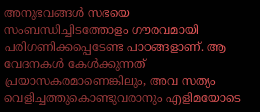അനുഭവങ്ങൾ സഭയെ സംബന്ധിച്ചിടത്തോളം ഗൗരവമായി പരിഗണിക്കപ്പെടേണ്ട പാഠങ്ങളാണ്. ആ വേദനകൾ കേൾക്കുന്നത് പ്രയാസകരമാണെങ്കിലും, അവ സത്യം വെളിച്ചത്തുകൊണ്ടുവരാനും എളിമയോടെ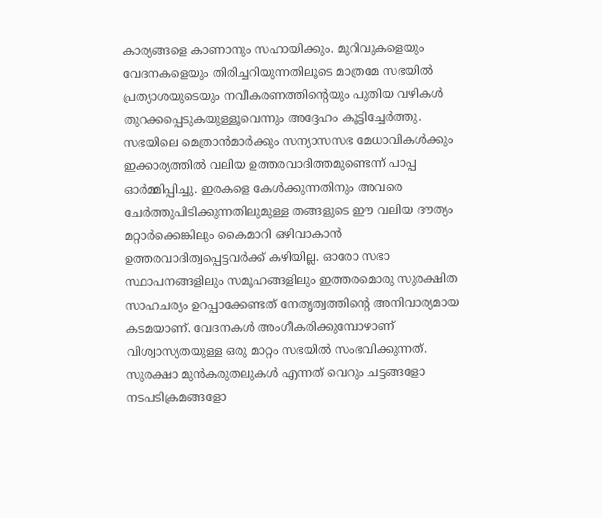കാര്യങ്ങളെ കാണാനും സഹായിക്കും. മുറിവുകളെയും വേദനകളെയും തിരിച്ചറിയുന്നതിലൂടെ മാത്രമേ സഭയിൽ പ്രത്യാശയുടെയും നവീകരണത്തിന്റെയും പുതിയ വഴികൾ തുറക്കപ്പെടുകയുള്ളൂവെന്നും അദ്ദേഹം കൂട്ടിച്ചേർത്തു. സഭയിലെ മെത്രാൻമാർക്കും സന്യാസസഭ മേധാവികൾക്കും ഇക്കാര്യത്തിൽ വലിയ ഉത്തരവാദിത്തമുണ്ടെന്ന് പാപ്പ ഓർമ്മിപ്പിച്ചു. ഇരകളെ കേൾക്കുന്നതിനും അവരെ ചേർത്തുപിടിക്കുന്നതിലുമുള്ള തങ്ങളുടെ ഈ വലിയ ദൗത്യം മറ്റാർക്കെങ്കിലും കൈമാറി ഒഴിവാകാൻ ഉത്തരവാദിത്വപ്പെട്ടവർക്ക് കഴിയില്ല. ഓരോ സഭാ സ്ഥാപനങ്ങളിലും സമൂഹങ്ങളിലും ഇത്തരമൊരു സുരക്ഷിത സാഹചര്യം ഉറപ്പാക്കേണ്ടത് നേതൃത്വത്തിന്റെ അനിവാര്യമായ കടമയാണ്. വേദനകൾ അംഗീകരിക്കുമ്പോഴാണ് വിശ്വാസ്യതയുള്ള ഒരു മാറ്റം സഭയിൽ സംഭവിക്കുന്നത്. സുരക്ഷാ മുൻകരുതലുകൾ എന്നത് വെറും ചട്ടങ്ങളോ നടപടിക്രമങ്ങളോ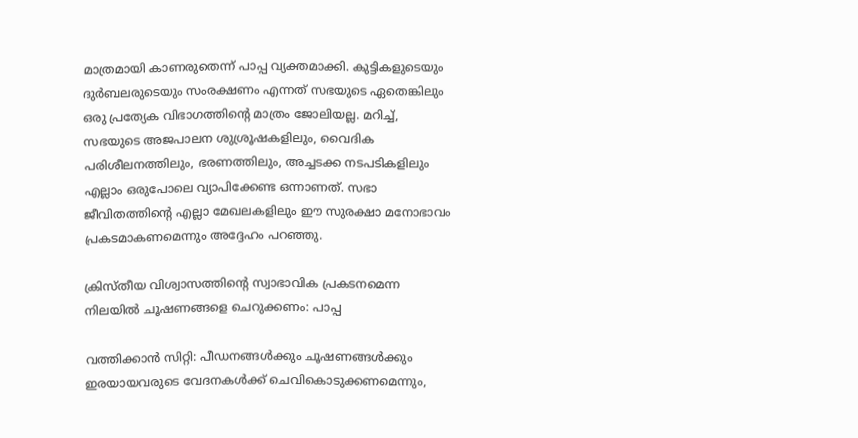മാത്രമായി കാണരുതെന്ന് പാപ്പ വ്യക്തമാക്കി. കുട്ടികളുടെയും ദുർബലരുടെയും സംരക്ഷണം എന്നത് സഭയുടെ ഏതെങ്കിലും ഒരു പ്രത്യേക വിഭാഗത്തിന്റെ മാത്രം ജോലിയല്ല. മറിച്ച്, സഭയുടെ അജപാലന ശുശ്രൂഷകളിലും, വൈദിക പരിശീലനത്തിലും, ഭരണത്തിലും, അച്ചടക്ക നടപടികളിലും എല്ലാം ഒരുപോലെ വ്യാപിക്കേണ്ട ഒന്നാണത്. സഭാ ജീവിതത്തിന്റെ എല്ലാ മേഖലകളിലും ഈ സുരക്ഷാ മനോഭാവം പ്രകടമാകണമെന്നും അദ്ദേഹം പറഞ്ഞു.

ക്രിസ്തീയ വിശ്വാസത്തിന്റെ സ്വാഭാവിക പ്രകടനമെന്ന നിലയിൽ ചൂഷണങ്ങളെ ചെറുക്കണം: പാപ്പ

വത്തിക്കാൻ സിറ്റി: പീഡനങ്ങൾക്കും ചൂഷണങ്ങൾക്കും ഇരയായവരുടെ വേദനകൾക്ക് ചെവികൊടുക്കണമെന്നും,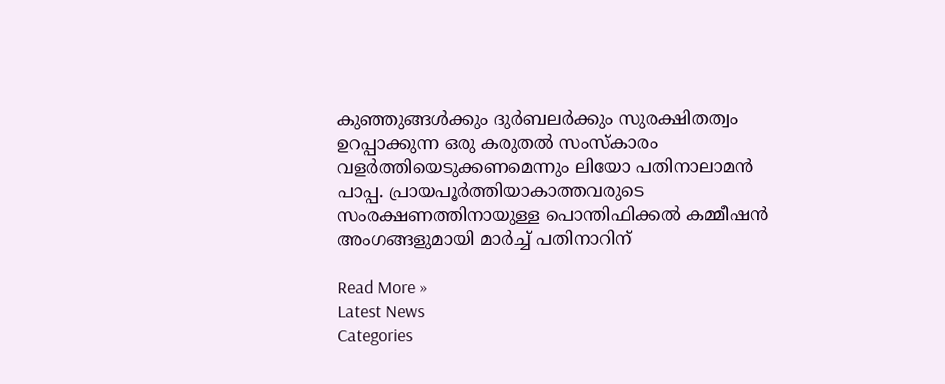കുഞ്ഞുങ്ങൾക്കും ദുർബലർക്കും സുരക്ഷിതത്വം ഉറപ്പാക്കുന്ന ഒരു കരുതൽ സംസ്കാരം വളർത്തിയെടുക്കണമെന്നും ലിയോ പതിനാലാമൻ പാപ്പ. പ്രായപൂർത്തിയാകാത്തവരുടെ സംരക്ഷണത്തിനായുള്ള പൊന്തിഫിക്കൽ കമ്മീഷൻ അംഗങ്ങളുമായി മാർച്ച് പതിനാറിന്

Read More »
Latest News
Categories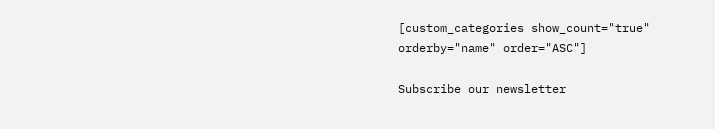[custom_categories show_count="true" orderby="name" order="ASC"]

Subscribe our newsletter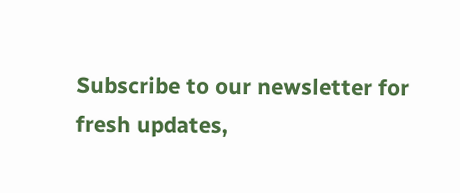Subscribe to our newsletter for fresh updates,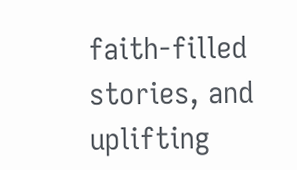faith-filled stories, and uplifting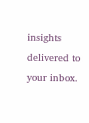insights delivered to your inbox.